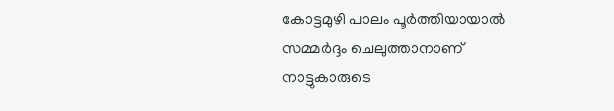കോട്ടമുഴി പാലം പൂർത്തിയായാൽ സമ്മർദ്ദം ചെലുത്താനാണ് നാട്ടുകാരുടെ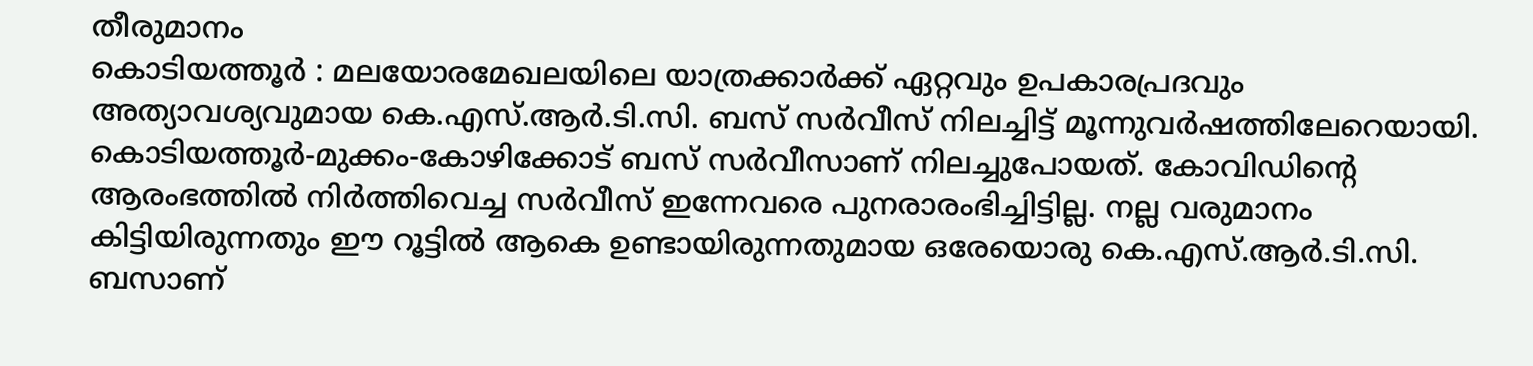തീരുമാനം
കൊടിയത്തൂർ : മലയോരമേഖലയിലെ യാത്രക്കാർക്ക് ഏറ്റവും ഉപകാരപ്രദവും അത്യാവശ്യവുമായ കെ.എസ്.ആർ.ടി.സി. ബസ് സർവീസ് നിലച്ചിട്ട് മൂന്നുവർഷത്തിലേറെയായി. കൊടിയത്തൂർ-മുക്കം-കോഴിക്കോട് ബസ് സർവീസാണ് നിലച്ചുപോയത്. കോവിഡിന്റെ ആരംഭത്തിൽ നിർത്തിവെച്ച സർവീസ് ഇന്നേവരെ പുനരാരംഭിച്ചിട്ടില്ല. നല്ല വരുമാനം കിട്ടിയിരുന്നതും ഈ റൂട്ടിൽ ആകെ ഉണ്ടായിരുന്നതുമായ ഒരേയൊരു കെ.എസ്.ആർ.ടി.സി. ബസാണ്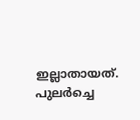ഇല്ലാതായത്.
പുലർച്ചെ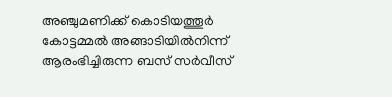അഞ്ചുമണിക്ക് കൊടിയത്തൂർ കോട്ടമ്മൽ അങ്ങാടിയിൽനിന്ന് ആരംഭിച്ചിരുന്ന ബസ് സർവീസ്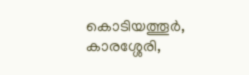കൊടിയത്തൂർ, കാരശ്ശേരി,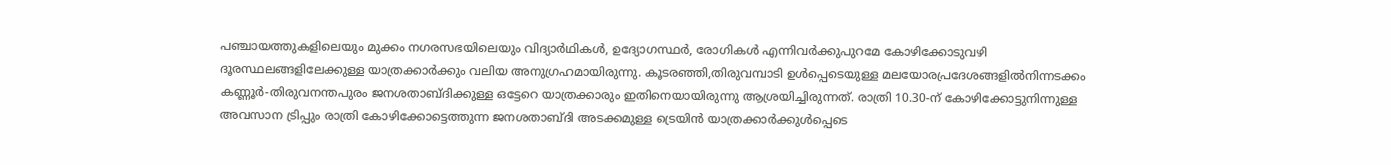പഞ്ചായത്തുകളിലെയും മുക്കം നഗരസഭയിലെയും വിദ്യാർഥികൾ, ഉദ്യോഗസ്ഥർ, രോഗികൾ എന്നിവർക്കുപുറമേ കോഴിക്കോടുവഴി ദൂരസ്ഥലങ്ങളിലേക്കുള്ള യാത്രക്കാർക്കും വലിയ അനുഗ്രഹമായിരുന്നു. കൂടരഞ്ഞി,തിരുവമ്പാടി ഉൾപ്പെടെയുള്ള മലയോരപ്രദേശങ്ങളിൽനിന്നടക്കം കണ്ണൂർ-തിരുവനന്തപുരം ജനശതാബ്ദിക്കുള്ള ഒട്ടേറെ യാത്രക്കാരും ഇതിനെയായിരുന്നു ആശ്രയിച്ചിരുന്നത്. രാത്രി 10.30-ന് കോഴിക്കോട്ടുനിന്നുള്ള അവസാന ട്രിപ്പും രാത്രി കോഴിക്കോട്ടെത്തുന്ന ജനശതാബ്ദി അടക്കമുള്ള ട്രെയിൻ യാത്രക്കാർക്കുൾപ്പെടെ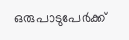ഒരുപാടുപേർക്ക്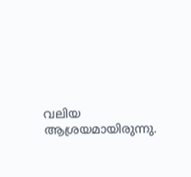വലിയ ആശ്രയമായിരുന്നു.